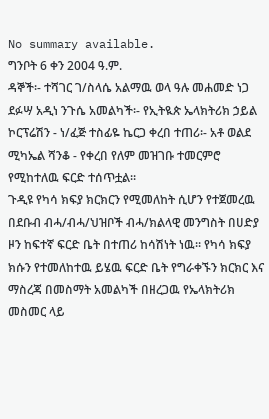No summary available.
ግንቦት 6 ቀን 2004 ዓ.ም.
ዳኞች፡- ተሻገር ገ/ስላሴ አልማዉ ወላ ዓሉ መሐመድ ነጋ ደፉሣ አዲነ ንጉሴ አመልካች፡- የኢትዪጵ ኤላክትሪክ ኃይል ኮርፕሬሽን - ነ/ፈጅ ተስፊዬ ኬርጋ ቀረበ ተጠሪ፡- አቶ ወልደ ሚካኤል ሻንቆ - የቀረበ የለም መዝገቡ ተመርምሮ የሚከተለዉ ፍርድ ተሰጥቷል።
ጉዲዩ የካሳ ክፍያ ክርክርን የሚመለከት ሲሆን የተጀመረዉ በደቡብ ብሓ/ብሓ/ህዝቦች ብሓ/ክልላዊ መንግስት በሀድያ ዞን ከፍተኛ ፍርድ ቤት በተጠሪ ከሳሽነት ነዉ። የካሳ ክፍያ ክሱን የተመለከተዉ ይሄዉ ፍርድ ቤት የግራቀኙን ክርክር እና ማስረጃ በመስማት አመልካች በዘረጋዉ የኤላክትሪክ መስመር ላይ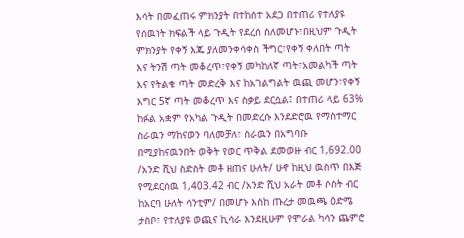እሳት በመፈጠሩ ምክንያት በተከሰተ አደጋ በተጠሪ የተለያዩ የሰዉነት ክፍልች ላይ ጉዲት የደረሰ ስለመሆኑ፣በዚህም ጉዲት ምክንያት የቀኝ እጁ ያለመንቀሳቀስ ችግር፣የቀኝ ቀለበት ጣት እና ትንሽ ጣት መቆረጥ፣የቀኝ መካከለኛ ጣት፣አመልካች ጣት እና የትልቁ ጣት መድረቅ እና ከአገልግልት ዉጪ መሆን፣የቀኝ እግር 5ኛ ጣት መቆረጥ እና ስቃይ ደርሷል፤ በተጠሪ ላይ 63% ከፉል አቋም የአካል ጉዲት በመድረሱ እንደድሮዉ የማስተማር ስራዉን ማከናወን ባለመቻለ፣ ስራዉን በአግባቡ በሚያከናዉንበት ወቅት የወር ጥቅል ደመወዙ ብር 1,692.00 /አንድ ሺህ ስድስት መቶ ዘጠና ሁለት/ ሁኖ ከዚህ ዉስጥ በእጅ የሚደርሰዉ 1,403.42 ብር /አንድ ሺህ አራት መቶ ሶስት ብር ከአርባ ሁለት ሳንቲም/ በመሆኑ እስከ ጡረታ መዉጫ ዕድሜ ታስቦ፣ የተለያዩ ወጪና ኪሳራ እንደዚሁም የሞራል ካሳን ጨምሮ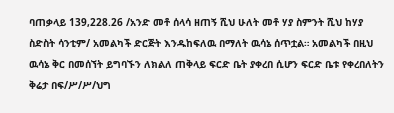ባጠቃላይ 139,228.26 /አንድ መቶ ሰላሳ ዘጠኝ ሺህ ሁለት መቶ ሃያ ስምንት ሺህ ከሃያ ስድስት ሳንቲም/ አመልካች ድርጅት እንዱከፍለዉ በማለት ዉሳኔ ሰጥቷል። አመልካች በዚህ ዉሳኔ ቅር በመሰኘት ይግባኙን ለክልለ ጠቅላይ ፍርድ ቤት ያቀረበ ሲሆን ፍርድ ቤቱ የቀረበለትን ቅሬታ በፍ/ሥ/ሥ/ህግ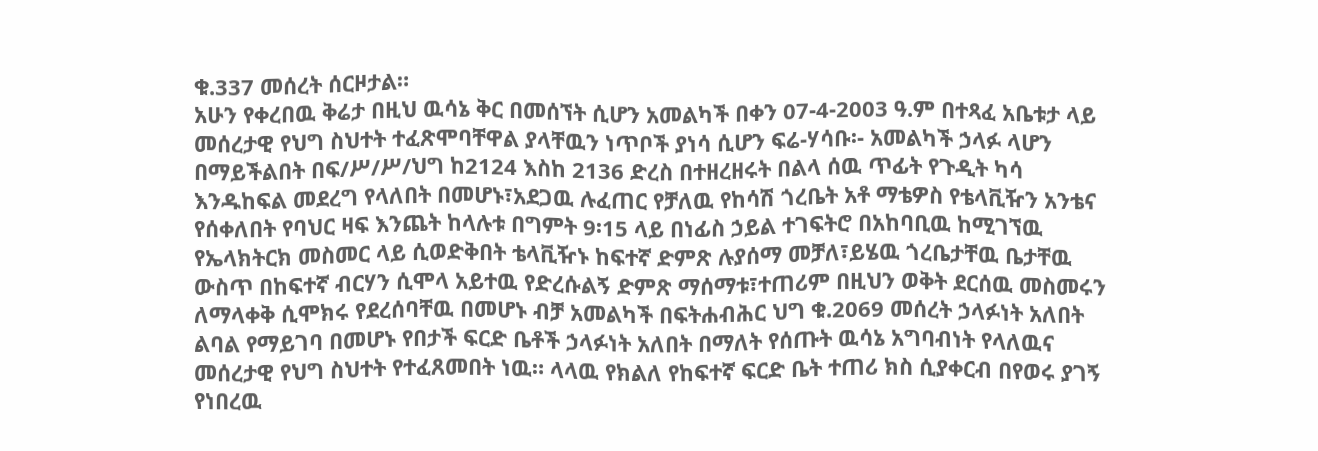ቁ.337 መሰረት ሰርዞታል።
አሁን የቀረበዉ ቅሬታ በዚህ ዉሳኔ ቅር በመሰኘት ሲሆን አመልካች በቀን 07-4-2003 ዓ.ም በተጻፈ አቤቱታ ላይ መሰረታዊ የህግ ስህተት ተፈጽሞባቸዋል ያላቸዉን ነጥቦች ያነሳ ሲሆን ፍሬ-ሃሳቡ፡- አመልካች ኃላፉ ላሆን በማይችልበት በፍ/ሥ/ሥ/ህግ ከ2124 እስከ 2136 ድረስ በተዘረዘሩት በልላ ሰዉ ጥፊት የጉዲት ካሳ እንዱከፍል መደረግ የላለበት በመሆኑ፣አደጋዉ ሉፈጠር የቻለዉ የከሳሽ ጎረቤት አቶ ማቴዎስ የቴላቪዥን አንቴና የሰቀለበት የባህር ዛፍ እንጨት ከላሉቱ በግምት 9፡15 ላይ በነፊስ ኃይል ተገፍትሮ በአከባቢዉ ከሚገኘዉ የኤላክትርክ መስመር ላይ ሲወድቅበት ቴላቪዥኑ ከፍተኛ ድምጽ ሉያሰማ መቻለ፣ይሄዉ ጎረቤታቸዉ ቤታቸዉ ውስጥ በከፍተኛ ብርሃን ሲሞላ አይተዉ የድረሱልኝ ድምጽ ማሰማቱ፣ተጠሪም በዚህን ወቅት ደርሰዉ መስመሩን ለማላቀቅ ሲሞክሩ የደረሰባቸዉ በመሆኑ ብቻ አመልካች በፍትሐብሕር ህግ ቁ.2069 መሰረት ኃላፉነት አለበት ልባል የማይገባ በመሆኑ የበታች ፍርድ ቤቶች ኃላፉነት አለበት በማለት የሰጡት ዉሳኔ አግባብነት የላለዉና መሰረታዊ የህግ ስህተት የተፈጸመበት ነዉ። ላላዉ የክልለ የከፍተኛ ፍርድ ቤት ተጠሪ ክስ ሲያቀርብ በየወሩ ያገኝ የነበረዉ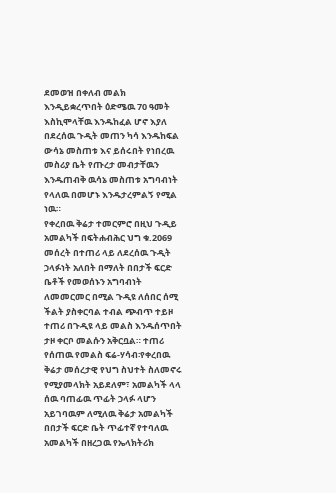ደመወዝ በቀለብ መልክ እንዲይቋረጥበት ዕድሜዉ 70 ዓመት እስኪሞላቸዉ እንዱከፈል ሆኖ እያለ በደረሰዉ ጉዲት መጠን ካሳ እንዱከፍል ውሳኔ መስጠቱ እና ይሰሩበት የነበረዉ መስሪያ ቤት የጡረታ መብታቸዉን እንዱጠብቅ ዉሳኔ መስጠቱ አግባብነት የላለዉ በመሆኑ እንዱታረምልኝ የሚል ነዉ።
የቀረበዉ ቅሬታ ተመርምሮ በዚህ ጉዲይ አመልካች በፍትሐብሕር ህግ ቁ.2069 መሰረት በተጠሪ ላይ ለደረሰዉ ጉዲት ኃላፉነት አለበት በማለት በበታች ፍርድ ቤቶች የመወሰኑን አግባብነት ለመመርመር በሚል ጉዲዩ ለሰበር ሰሚ ችልት ያስቀርባል ተብል ጭብጥ ተይዞ ተጠሪ በጉዲዩ ላይ መልስ እንዱሰጥበት ታዞ ቀርቦ መልሱን አቅርቧል። ተጠሪ የሰጠዉ የመልስ ፍሬ-ሃሳብ፡የቀረበዉ ቅሬታ መሰረታዊ የህግ ስህተት ስለመኖሩ የሚያመላክት አይደለም፣ አመልካች ላላ ሰዉ ባጠፊዉ ጥፊት ኃላፉ ላሆን አይገባዉም ለሚለዉ ቅሬታ አመልካች በበታች ፍርድ ቤት ጥፊተኛ የተባለዉ አመልካች በዘረጋዉ የኤላክትሪክ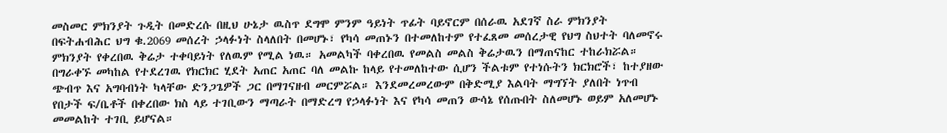መስመር ምክንያት ጉዲት በመድረሱ በዚህ ሁኔታ ዉስጥ ደግሞ ምንም ዓይነት ጥፊት ባይኖርም በሰራዉ አደገኛ ስራ ምክንያት በፍትሐብሕር ህግ ቁ.2069 መሰረት ኃላፉነት ስላለበት በመሆኑ፣ የካሳ መጠኑን በተመለከተም የተፈጸመ መሰረታዊ የህግ ስህተት ባለመኖሩ ምክንያት የቀረበዉ ቅሬታ ተቀባይነት የለዉም የሚል ነዉ። አመልካች ባቀረበዉ የመልስ መልስ ቅሬታዉን በማጠናከር ተከራክሯል።
በግራቀኙ መካከል የተደረገዉ የክርክር ሂደት አጠር አጠር ባለ መልኩ ከላይ የተመለከተው ሲሆን ችልቱም የተነሱትን ክርክሮች፣ ከተያዘው ጭብጥ እና አግባብነት ካላቸው ድንጋጌዎች ጋር በማገናዘብ መርምሯል። እንደመረመረውም በቅድሚያ እልባት ማግኘት ያለበት ነጥብ የበታች ፍ/ቤቶች በቀረበው ክስ ላይ ተገቢውን ማጣራት በማድረግ የኃላፉነት እና የካሳ መጠን ውሳኔ የሰጡበት ስለመሆኑ ወይም አለመሆኑ መመልከት ተገቢ ይሆናል።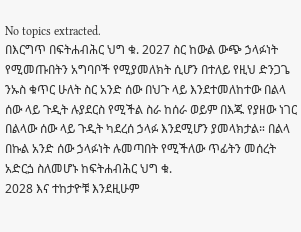No topics extracted.
በእርግጥ በፍትሐብሕር ህግ ቁ. 2027 ስር ከውል ውጭ ኃላፉነት የሚመጡበትን አግባቦች የሚያመለክት ሲሆን በተለይ የዚህ ድንጋጌ ንኡስ ቁጥር ሁለት ስር አንድ ሰው በህጉ ላይ እንደተመለከተው በልላ ሰው ላይ ጉዲት ሉያደርስ የሚችል ስራ ከሰራ ወይም በእጁ የያዘው ነገር በልላው ሰው ላይ ጉዲት ካደረሰ ኃላፉ እንደሚሆን ያመላክታል። በልላ በኩል አንድ ሰው ኃላፉነት ሉመጣበት የሚችለው ጥፊትን መሰረት አድርጏ ስለመሆኑ ከፍትሐብሕር ህግ ቁ.
2028 እና ተከታዮቹ እንደዚሁም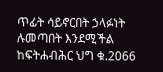ጥፊት ሳይኖርበት ኃላፉነት ሉመጣበት እንደሚችል ከፍትሐብሕር ህግ ቁ.2066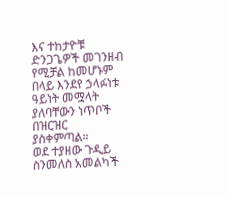እና ተከታዮቹ ድንጋጌዎች መገንዘብ የሚቻል ከመሆኑም በላይ እንደየ ኃላፉነቱ ዓይነት መሟላት ያለባቸውን ነጥቦች በዝርዝር ያስቀምጣል።
ወደ ተያዘው ጉዲይ ስንመለስ አመልካች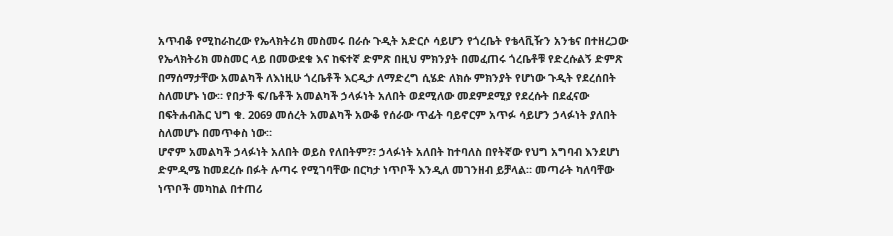አጥብቆ የሚከራከረው የኤላክትሪክ መስመሩ በራሱ ጉዲት አድርሶ ሳይሆን የጎረቤት የቴላቪዥን አንቴና በተዘረጋው የኤላክትሪክ መስመር ላይ በመውደቁ እና ከፍተኛ ድምጽ በዚህ ምክንያት በመፈጠሩ ጎረቤቶቹ የድረሱልኝ ድምጽ በማሰማታቸው አመልካች ለእነዚሁ ጎረቤቶች እርዲታ ለማድረግ ሲሄድ ለክሱ ምክንያት የሆነው ጉዲት የደረሰበት ስለመሆኑ ነው። የበታች ፍ/ቤቶች አመልካች ኃላፉነት አለበት ወደሚለው መደምደሚያ የደረሱት በደፈናው በፍትሐብሕር ህግ ቁ. 2069 መሰረት አመልካች አውቆ የሰራው ጥፊት ባይኖርም አጥፉ ሳይሆን ኃላፉነት ያለበት ስለመሆኑ በመጥቀስ ነው።
ሆኖም አመልካች ኃላፉነት አለበት ወይስ የለበትም?፣ ኃላፉነት አለበት ከተባለስ በየትኛው የህግ አግባብ እንደሆነ ድምዲሜ ከመደረሱ በፉት ሉጣሩ የሚገባቸው በርካታ ነጥቦች እንዲለ መገንዘብ ይቻላል። መጣራት ካለባቸው ነጥቦች መካከል በተጠሪ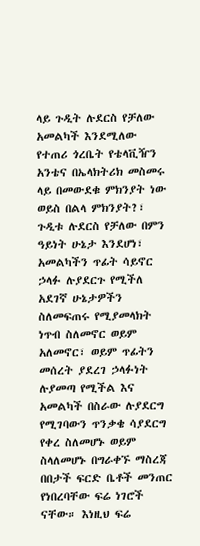ላይ ጉዲት ሉደርስ የቻለው አመልካች እንደሚለው የተጠሪ ጎረቤት የቴላቪዥን አንቴና በኤላክትሪክ መስመሩ ላይ በመውደቁ ምክንያት ነው ወይስ በልላ ምክንያት?፣ ጉዲቱ ሉደርስ የቻለው በምን ዓይነት ሁኔታ እንደሆነ፣ አመልካችን ጥፊት ሳይኖር ኃላፉ ሉያደርጉ የሚችለ አደገኛ ሁኔታዎችን ስለመፍጠሩ የሚያመላክት ነጥብ ስለመኖር ወይም አለመኖር፣ ወይም ጥፊትን መሰረት ያደረገ ኃላፉነት ሉያመጣ የሚችል እና አመልካች በስራው ሉያደርግ የሚገባውን ጥንቃቄ ሳያደርግ የቀረ ስለመሆኑ ወይም ስላለመሆኑ በግራቀኙ ማስረጃ በበታች ፍርድ ቤቶች መንጠር የነበረባቸው ፍሬ ነገሮች ናቸው። እነዚህ ፍሬ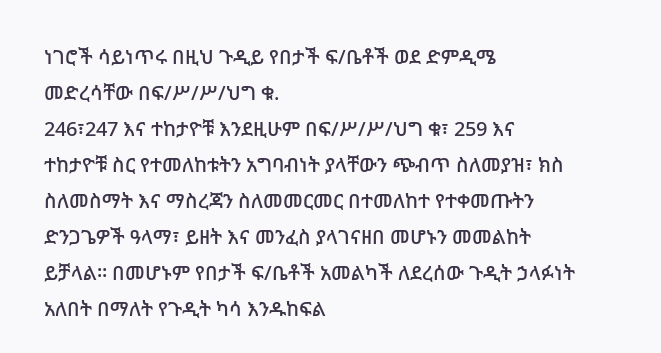ነገሮች ሳይነጥሩ በዚህ ጉዲይ የበታች ፍ/ቤቶች ወደ ድምዲሜ መድረሳቸው በፍ/ሥ/ሥ/ህግ ቁ.
246፣247 እና ተከታዮቹ እንደዚሁም በፍ/ሥ/ሥ/ህግ ቁ፣ 259 እና ተከታዮቹ ስር የተመለከቱትን አግባብነት ያላቸውን ጭብጥ ስለመያዝ፣ ክስ ስለመስማት እና ማስረጃን ስለመመርመር በተመለከተ የተቀመጡትን ድንጋጌዎች ዓላማ፣ ይዘት እና መንፈስ ያላገናዘበ መሆኑን መመልከት ይቻላል። በመሆኑም የበታች ፍ/ቤቶች አመልካች ለደረሰው ጉዲት ኃላፉነት አለበት በማለት የጉዲት ካሳ እንዱከፍል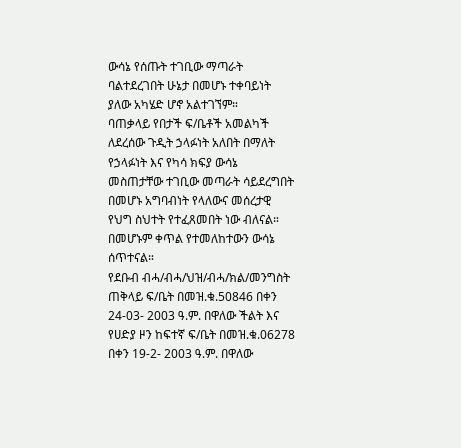ውሳኔ የሰጡት ተገቢው ማጣራት ባልተደረገበት ሁኔታ በመሆኑ ተቀባይነት ያለው አካሄድ ሆኖ አልተገኘም።
ባጠቃላይ የበታች ፍ/ቤቶች አመልካች ለደረሰው ጉዲት ኃላፉነት አለበት በማለት የኃላፉነት እና የካሳ ክፍያ ውሳኔ መስጠታቸው ተገቢው መጣራት ሳይደረግበት በመሆኑ አግባብነት የላለውና መሰረታዊ የህግ ስህተት የተፈጸመበት ነው ብለናል። በመሆኑም ቀጥል የተመለከተውን ውሳኔ ሰጥተናል።
የደቡብ ብሓ/ብሓ/ህዝ/ብሓ/ክል/መንግስት ጠቅላይ ፍ/ቤት በመዝ.ቁ.50846 በቀን 24-03- 2003 ዓ.ም. በዋለው ችልት እና የሀድያ ዞን ከፍተኛ ፍ/ቤት በመዝ.ቁ.06278 በቀን 19-2- 2003 ዓ.ም. በዋለው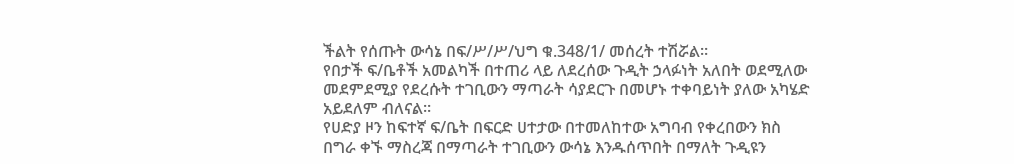ችልት የሰጡት ውሳኔ በፍ/ሥ/ሥ/ህግ ቁ.348/1/ መሰረት ተሽሯል።
የበታች ፍ/ቤቶች አመልካች በተጠሪ ላይ ለደረሰው ጉዲት ኃላፉነት አለበት ወደሚለው መደምደሚያ የደረሱት ተገቢውን ማጣራት ሳያደርጉ በመሆኑ ተቀባይነት ያለው አካሄድ አይደለም ብለናል።
የሀድያ ዞን ከፍተኛ ፍ/ቤት በፍርድ ሀተታው በተመለከተው አግባብ የቀረበውን ክስ በግራ ቀኙ ማስረጃ በማጣራት ተገቢውን ውሳኔ እንዱሰጥበት በማለት ጉዲዩን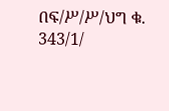በፍ/ሥ/ሥ/ህግ ቁ.
343/1/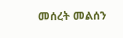መሰረት መልሰን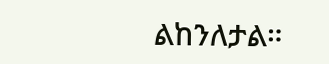ልከንለታል።